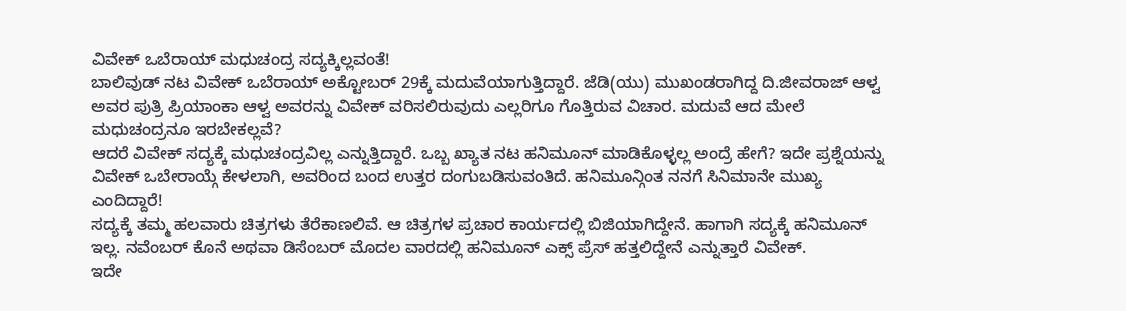ವಿವೇಕ್ ಒಬೆರಾಯ್ ಮಧುಚಂದ್ರ ಸದ್ಯಕ್ಕಿಲ್ಲವಂತೆ!
ಬಾಲಿವುಡ್ ನಟ ವಿವೇಕ್ ಒಬೆರಾಯ್ ಅಕ್ಟೋಬರ್ 29ಕ್ಕೆ ಮದುವೆಯಾಗುತ್ತಿದ್ದಾರೆ. ಜೆಡಿ(ಯು) ಮುಖಂಡರಾಗಿದ್ದ ದಿ.ಜೀವರಾಜ್ ಆಳ್ವ ಅವರ ಪುತ್ರಿ ಪ್ರಿಯಾಂಕಾ ಆಳ್ವ ಅವರನ್ನು ವಿವೇಕ್ ವರಿಸಲಿರುವುದು ಎಲ್ಲರಿಗೂ ಗೊತ್ತಿರುವ ವಿಚಾರ. ಮದುವೆ ಆದ ಮೇಲೆ ಮಧುಚಂದ್ರನೂ ಇರಬೇಕಲ್ಲವೆ?
ಆದರೆ ವಿವೇಕ್ ಸದ್ಯಕ್ಕೆ ಮಧುಚಂದ್ರವಿಲ್ಲ ಎನ್ನುತ್ತಿದ್ದಾರೆ. ಒಬ್ಬ ಖ್ಯಾತ ನಟ ಹನಿಮೂನ್ ಮಾಡಿಕೊಳ್ಳಲ್ಲ ಅಂದ್ರೆ ಹೇಗೆ? ಇದೇ ಪ್ರಶ್ನೆಯನ್ನು ವಿವೇಕ್ ಒಬೇರಾಯ್ಗೆ ಕೇಳಲಾಗಿ, ಅವರಿಂದ ಬಂದ ಉತ್ತರ ದಂಗುಬಡಿಸುವಂತಿದೆ. ಹನಿಮೂನ್ಗಿಂತ ನನಗೆ ಸಿನಿಮಾನೇ ಮುಖ್ಯ ಎಂದಿದ್ದಾರೆ!
ಸದ್ಯಕ್ಕೆ ತಮ್ಮ ಹಲವಾರು ಚಿತ್ರಗಳು ತೆರೆಕಾಣಲಿವೆ. ಆ ಚಿತ್ರಗಳ ಪ್ರಚಾರ ಕಾರ್ಯದಲ್ಲಿ ಬಿಜಿಯಾಗಿದ್ದೇನೆ. ಹಾಗಾಗಿ ಸದ್ಯಕ್ಕೆ ಹನಿಮೂನ್ ಇಲ್ಲ. ನವೆಂಬರ್ ಕೊನೆ ಅಥವಾ ಡಿಸೆಂಬರ್ ಮೊದಲ ವಾರದಲ್ಲಿ ಹನಿಮೂನ್ ಎಕ್ಸ್ ಪ್ರೆಸ್ ಹತ್ತಲಿದ್ದೇನೆ ಎನ್ನುತ್ತಾರೆ ವಿವೇಕ್.
ಇದೇ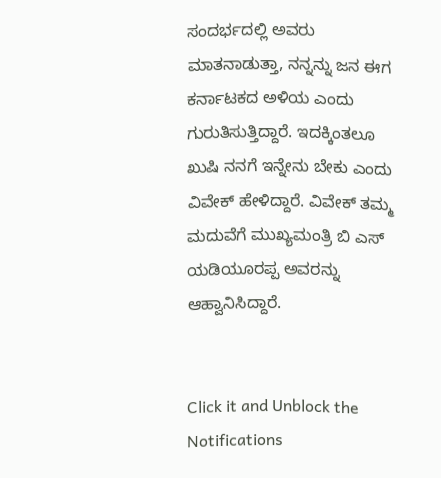ಸಂದರ್ಭದಲ್ಲಿ ಅವರು ಮಾತನಾಡುತ್ತಾ, ನನ್ನನ್ನು ಜನ ಈಗ ಕರ್ನಾಟಕದ ಅಳಿಯ ಎಂದು ಗುರುತಿಸುತ್ತಿದ್ದಾರೆ. ಇದಕ್ಕಿಂತಲೂ ಖುಷಿ ನನಗೆ ಇನ್ನೇನು ಬೇಕು ಎಂದು ವಿವೇಕ್ ಹೇಳಿದ್ದಾರೆ. ವಿವೇಕ್ ತಮ್ಮ ಮದುವೆಗೆ ಮುಖ್ಯಮಂತ್ರಿ ಬಿ ಎಸ್ ಯಡಿಯೂರಪ್ಪ ಅವರನ್ನು ಆಹ್ವಾನಿಸಿದ್ದಾರೆ.


Click it and Unblock the Notifications